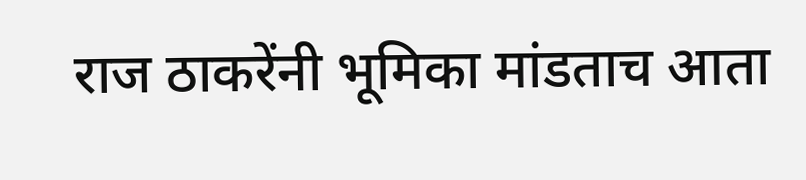राज ठाकरेंनी भूमिका मांडताच आता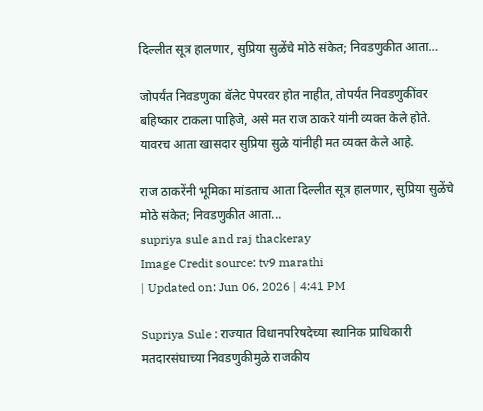दिल्लीत सूत्र हालणार, सुप्रिया सुळेंचे मोठे संकेत; निवडणुकीत आता…

जोपर्यंत निवडणुका बॅलेट पेपरवर होत नाहीत, तोपर्यंत निवडणुकींवर बहिष्कार टाकला पाहिजे, असे मत राज ठाकरे यांनी व्यक्त केले होते. यावरच आता खासदार सुप्रिया सुळे यांनीही मत व्यक्त केले आहे.

राज ठाकरेंनी भूमिका मांडताच आता दिल्लीत सूत्र हालणार, सुप्रिया सुळेंचे मोठे संकेत; निवडणुकीत आता...
supriya sule and raj thackeray
Image Credit source: tv9 marathi
| Updated on: Jun 06, 2026 | 4:41 PM

Supriya Sule : राज्यात विधानपरिषदेच्या स्थानिक प्राधिकारी मतदारसंघाच्या निवडणुकीमुळे राजकीय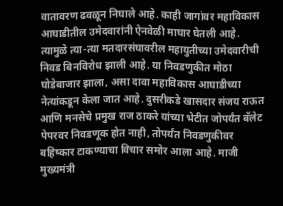वातावरण ढवळून निघाले आहे. काही जागांवर महाविकास आघाडीतील उमेदवारांनी ऐनवेळी माघार घेतली आहे. त्यामुळे त्या-त्या मतदारसंघावरील महायुतीच्या उमेदवारीची निवड बिनविरोध झाली आहे. या निवडणुकीत मोठा घोडेबाजार झाला, असा दावा महाविकास आघाडीच्या नेत्यांकडून केला जात आहे. दुसरीकडे खासदार संजय राऊत आणि मनसेचे प्रमुख राज ठाकरे यांच्या भेटीत जोपर्यंत बॅलेट पेपरवर निवडणूक होत नाही, तोपर्यंत निवडणुकीवर बहिष्कार टाकण्याचा विचार समोर आला आहे. माजी मुख्यमंत्री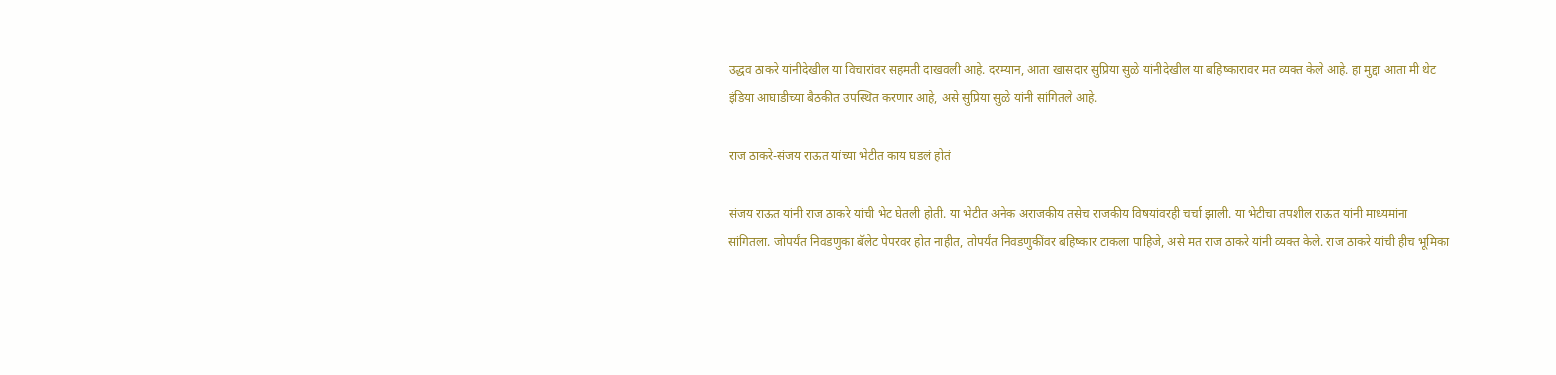उद्धव ठाकरे यांनीदेखील या विचारांवर सहमती दाखवली आहे. दरम्यान, आता खासदार सुप्रिया सुळे यांनीदेखील या बहिष्कारावर मत व्यक्त केले आहे. हा मुद्दा आता मी थेट इंडिया आघाडीच्या बैठकीत उपस्थित करणार आहे, असे सुप्रिया सुळे यांनी सांगितले आहे.

राज ठाकरे-संजय राऊत यांच्या भेटीत काय घडलं होतं

संजय राऊत यांनी राज ठाकरे यांची भेट घेतली होती. या भेटीत अनेक अराजकीय तसेच राजकीय विषयांवरही चर्चा झाली. या भेटीचा तपशील राऊत यांनी माध्यमांना सांगितला. जोपर्यंत निवडणुका बॅलेट पेपरवर होत नाहीत, तोपर्यंत निवडणुकींवर बहिष्कार टाकला पाहिजे, असे मत राज ठाकरे यांनी व्यक्त केले. राज ठाकरे यांची हीच भूमिका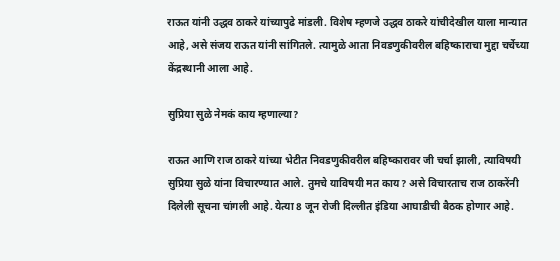राऊत यांनी उद्धव ठाकरे यांच्यापुढे मांडली. विशेष म्हणजे उद्धव ठाकरे यांचीदेखील याला मान्यात आहे, असे संजय राऊत यांनी सांगितले. त्यामुळे आता निवडणुकीवरील बहिष्काराचा मुद्दा चर्चेच्या केंद्रस्थानी आला आहे.

सुप्रिया सुळे नेमकं काय म्हणाल्या?

राऊत आणि राज ठाकरे यांच्या भेटीत निवडणुकीवरील बहिष्कारावर जी चर्चा झाली, त्याविषयी सुप्रिया सुळे यांना विचारण्यात आले. तुमचे याविषयी मत काय? असे विचारताच राज ठाकरेंनी दिलेली सूचना चांगली आहे. येत्या 8 जून रोजी दिल्लीत इंडिया आघाडीची बैठक होणार आहे.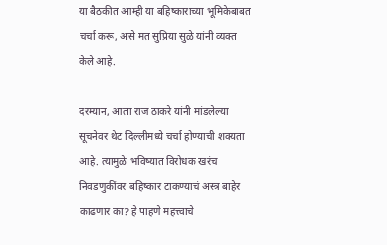या बैठकीत आम्ही या बहिष्काराच्या भूमिकेबाबत चर्चा करू, असे मत सुप्रिया सुळे यांनी व्यक्त केले आहे.

दरम्यान, आता राज ठाकरे यांनी मांडलेल्या सूचनेवर थेट दिल्लीमध्ये चर्चा होण्याची शक्यता आहे. त्यामुळे भविष्यात विरोधक खरंच निवडणुकींवर बहिष्कार टाकण्याचं अस्त्र बाहेर काढणार का? हे पाहणे महत्त्वाचे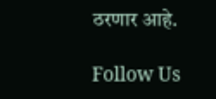ठरणार आहे.

Follow Us